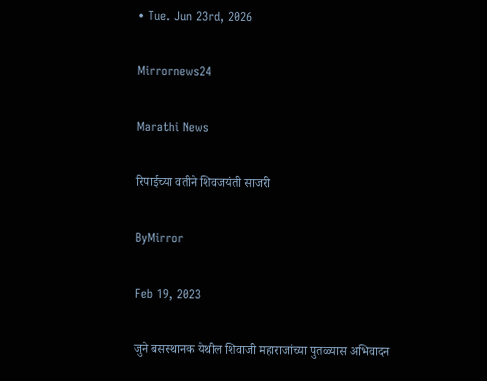• Tue. Jun 23rd, 2026

Mirrornews24

Marathi News

रिपाईच्या वतीने शिवजयंती साजरी

ByMirror

Feb 19, 2023

जुने बसस्थानक येथील शिवाजी महाराजांच्या पुतळ्यास अभिवादन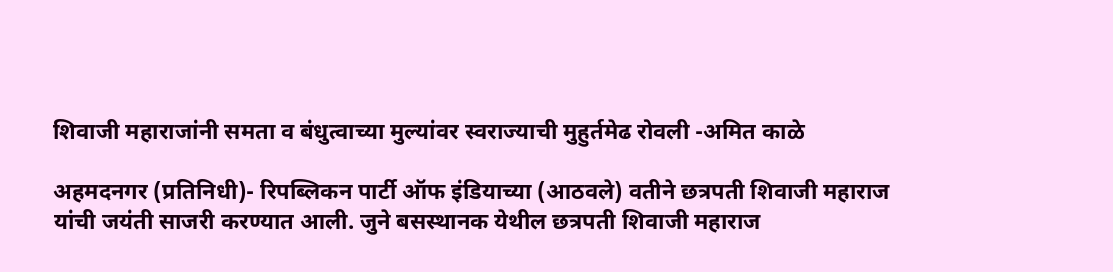शिवाजी महाराजांनी समता व बंधुत्वाच्या मुल्यांवर स्वराज्याची मुहुर्तमेढ रोवली -अमित काळे

अहमदनगर (प्रतिनिधी)- रिपब्लिकन पार्टी ऑफ इंडियाच्या (आठवले) वतीने छत्रपती शिवाजी महाराज यांची जयंती साजरी करण्यात आली. जुने बसस्थानक येथील छत्रपती शिवाजी महाराज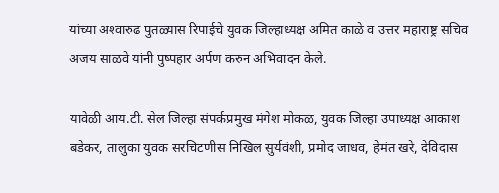यांच्या अश्‍वारुढ पुतळ्यास रिपाईचे युवक जिल्हाध्यक्ष अमित काळे व उत्तर महाराष्ट्र सचिव अजय साळवे यांनी पुष्पहार अर्पण करुन अभिवादन केले.

यावेळी आय.टी. सेल जिल्हा संपर्कप्रमुख मंगेश मोकळ, युवक जिल्हा उपाध्यक्ष आकाश बडेकर, तालुका युवक सरचिटणीस निखिल सुर्यवंशी, प्रमोद जाधव, हेमंत खरे, देविदास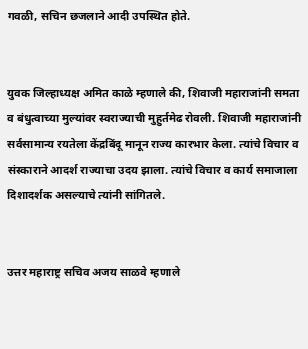गवळी, सचिन छजलाने आदी उपस्थित होते.


युवक जिल्हाध्यक्ष अमित काळे म्हणाले की, शिवाजी महाराजांनी समता व बंधुत्वाच्या मुल्यांवर स्वराज्याची मुहुर्तमेढ रोवली. शिवाजी महाराजांनी सर्वसामान्य रयतेला केंद्रबिंदू मानून राज्य कारभार केला. त्यांचे विचार व संस्काराने आदर्श राज्याचा उदय झाला. त्यांचे विचार व कार्य समाजाला दिशादर्शक असल्याचे त्यांनी सांगितले.


उत्तर महाराष्ट्र सचिव अजय साळवे म्हणाले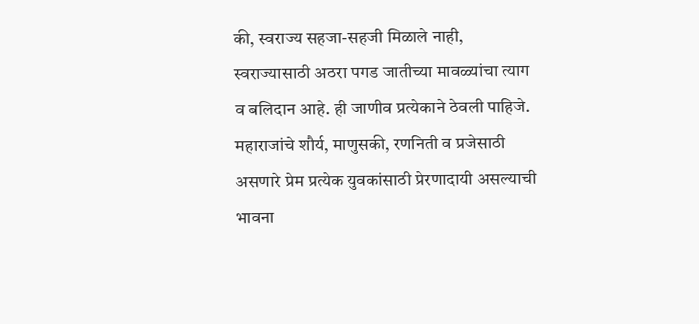की, स्वराज्य सहजा-सहजी मिळाले नाही, स्वराज्यासाठी अठरा पगड जातीच्या मावळ्यांचा त्याग व बलिदान आहे. ही जाणीव प्रत्येकाने ठेवली पाहिजे. महाराजांचे शौर्य, माणुसकी, रणनिती व प्रजेसाठी असणारे प्रेम प्रत्येक युवकांसाठी प्रेरणादायी असल्याची भावना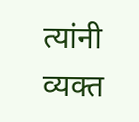त्यांनी व्यक्त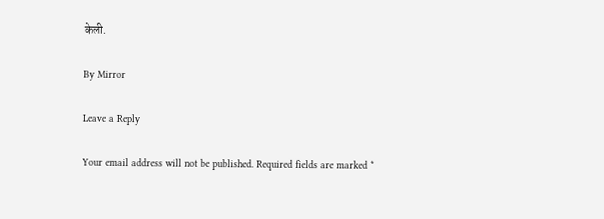केली.

By Mirror

Leave a Reply

Your email address will not be published. Required fields are marked *